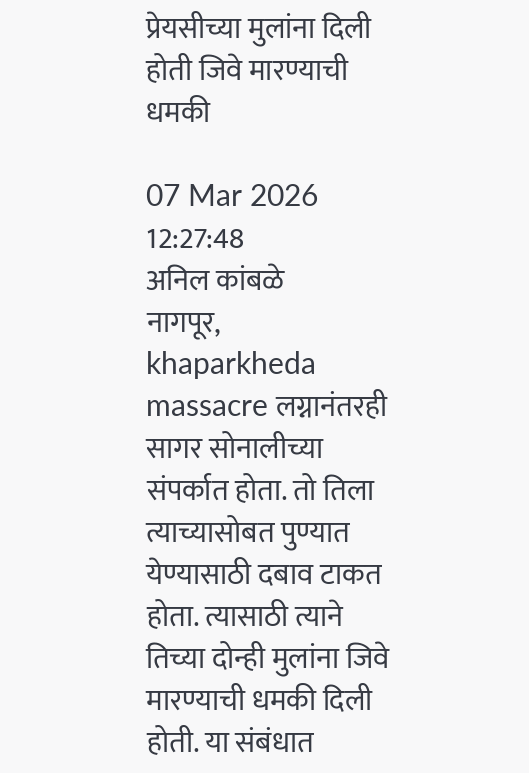प्रेयसीच्या मुलांना दिली होती जिवे मारण्याची धमकी

07 Mar 2026 12:27:48
अनिल कांबळे
नागपूर,
khaparkheda massacre लग्नानंतरही सागर सोनालीच्या संपर्कात होता. तो तिला त्याच्यासोबत पुण्यात येण्यासाठी दबाव टाकत होता. त्यासाठी त्याने तिच्या दोन्ही मुलांना जिवे मारण्याची धमकी दिली होती. या संबंधात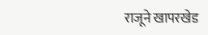राजूने खापरखेड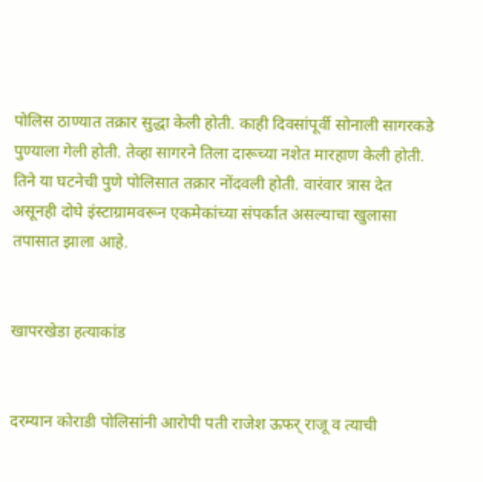पोलिस ठाण्यात तक्रार सुद्धा केली होती. काही दिवसांपूर्वी सोनाली सागरकडे पुण्याला गेली होती. तेव्हा सागरने तिला दारूच्या नशेत मारहाण केली होती. तिने या घटनेची पुणे पोलिसात तक्रार नोंदवली होती. वारंवार त्रास देत असूनही दोघे इंस्टाग्रामवरून एकमेकांच्या संपर्कात असल्याचा खुलासा तपासात झाला आहे.


खापरखेडा हत्याकांड


दरम्यान कोराडी पोलिसांनी आरोपी पती राजेश ऊफर् राजू व त्याची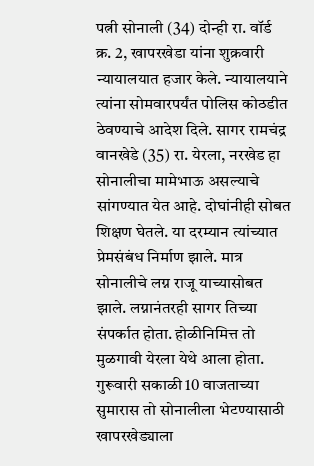पत्नी सोनाली (34) दोन्ही रा. वॉर्ड क्र. 2, खापरखेडा यांना शुक्रवारी न्यायालयात हजार केले. न्यायालयाने त्यांना सोमवारपर्यंत पोलिस कोठडीत ठेवण्याचे आदेश दिले. सागर रामचंद्र वानखेडे (35) रा. येरला, नरखेड हा सोनालीचा मामेभाऊ असल्याचे सांगण्यात येत आहे. दोघांनीही सोबत शिक्षण घेतले. या दरम्यान त्यांच्यात प्रेमसंबंध निर्माण झाले. मात्र सोनालीचे लग्न राजू याच्यासोबत झाले. लग्नानंतरही सागर तिच्या संपर्कात होता. होळीनिमित्त तो मुळगावी येरला येथे आला होता. गुरूवारी सकाळी 10 वाजताच्या सुमारास तो सोनालीला भेटण्यासाठी खापरखेड्याला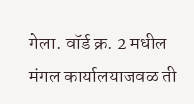गेला. वॉर्ड क्र. 2 मधील मंगल कार्यालयाजवळ ती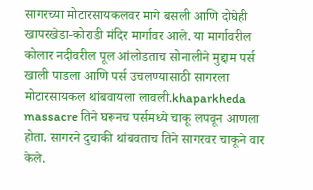सागरच्या मोटारसायकलवर मागे बसली आणि दोघेही खापरखेडा-कोराडी मंदिर मार्गावर आले. या मार्गावरील कोलार नदीवरील पूल आंलोडताच सोनालीने मुद्दाम पर्स खाली पाडला आणि पर्स उचलण्यासाठी सागरला मोटारसायकल थांबवायला लावली.khaparkheda massacre तिने घरूनच पर्समध्ये चाकू लपवून आणला होता. सागरने दुचाकी थांबवताच तिने सागरवर चाकूने वार केले.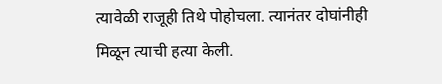त्यावेळी राजूही तिथे पोहोचला. त्यानंतर दोघांनीही मिळून त्याची हत्या केली.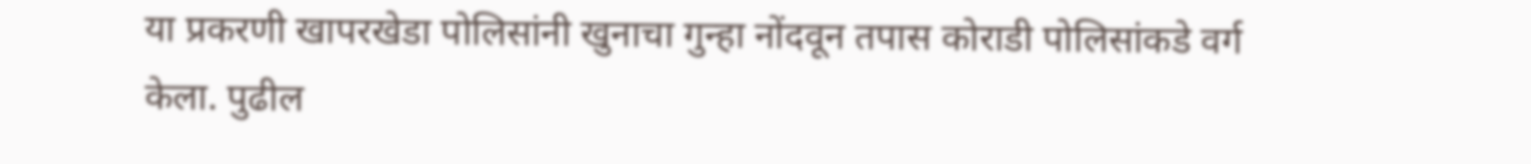या प्रकरणी खापरखेडा पोलिसांनी खुनाचा गुन्हा नोंदवून तपास कोराडी पोलिसांकडे वर्ग केला. पुढील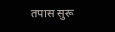तपास सुरू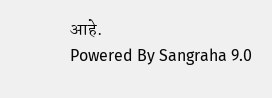आहे.
Powered By Sangraha 9.0